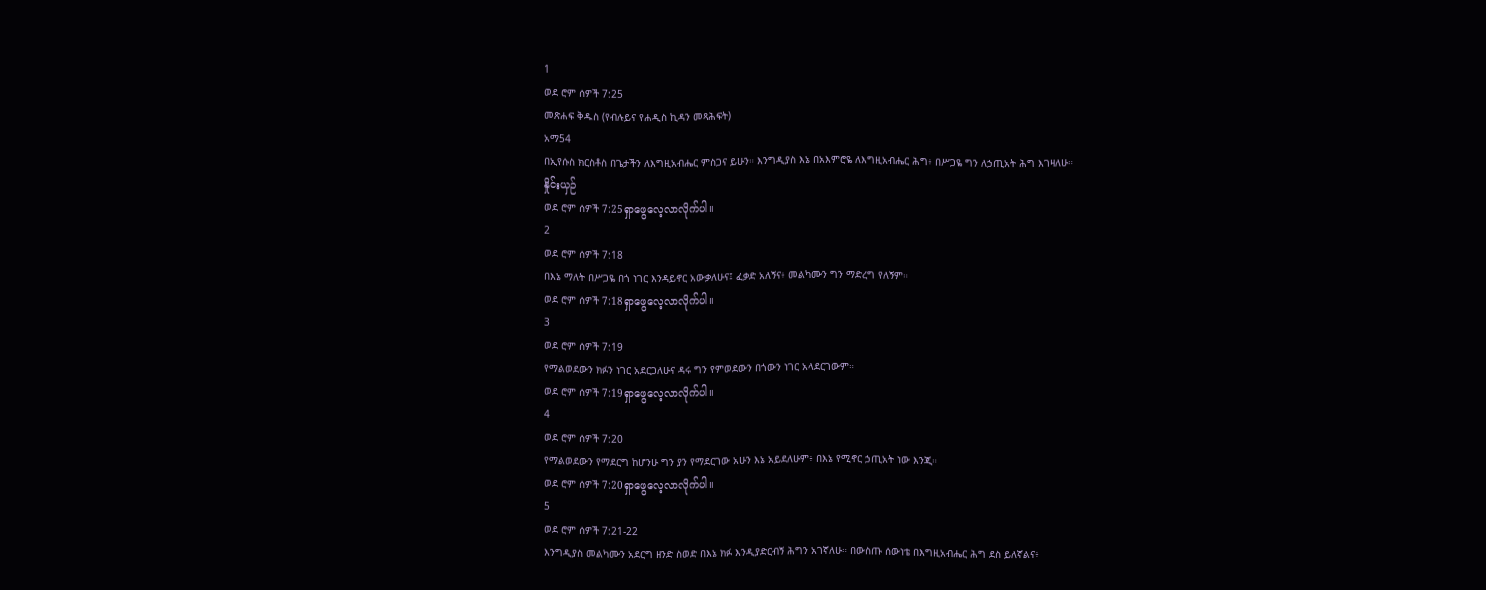1
ወደ ሮም ሰዎች 7:25
መጽሐፍ ቅዱስ (የብሉይና የሐዲስ ኪዳን መጻሕፍት)
አማ54
በኢየሱስ ክርስቶስ በጌታችን ለእግዚአብሔር ምስጋና ይሁን። እንግዲያስ እኔ በአእምሮዬ ለእግዚአብሔር ሕግ፥ በሥጋዬ ግን ለኃጢአት ሕግ እገዛለሁ።
နှိုင်းယှဉ်
ወደ ሮም ሰዎች 7:25ရှာဖွေလေ့လာလိုက်ပါ။
2
ወደ ሮም ሰዎች 7:18
በእኔ ማለት በሥጋዬ በጎ ነገር እንዳይኖር አውቃለሁና፤ ፈቃድ አለኝና፥ መልካሙን ግን ማድረግ የለኝም።
ወደ ሮም ሰዎች 7:18ရှာဖွေလေ့လာလိုက်ပါ။
3
ወደ ሮም ሰዎች 7:19
የማልወደውን ክፉን ነገር አደርጋለሁና ዳሩ ግን የምወደውን በጎውን ነገር አላደርገውም።
ወደ ሮም ሰዎች 7:19ရှာဖွေလေ့လာလိုက်ပါ။
4
ወደ ሮም ሰዎች 7:20
የማልወደውን የማደርግ ከሆንሁ ግን ያን የማደርገው አሁን እኔ አይደለሁም፥ በእኔ የሚኖር ኃጢአት ነው እንጂ።
ወደ ሮም ሰዎች 7:20ရှာဖွေလေ့လာလိုက်ပါ။
5
ወደ ሮም ሰዎች 7:21-22
እንግዲያስ መልካሙን አደርግ ዘንድ ስወድ በእኔ ክፉ እንዲያድርብኝ ሕግን አገኛለሁ። በውስጡ ሰውነቴ በእግዚአብሔር ሕግ ደስ ይለኛልና፥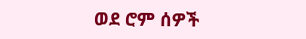ወደ ሮም ሰዎች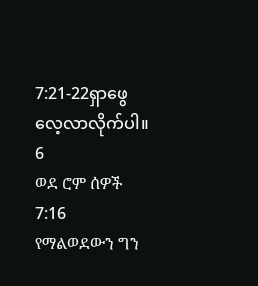7:21-22ရှာဖွေလေ့လာလိုက်ပါ။
6
ወደ ሮም ሰዎች 7:16
የማልወደውን ግን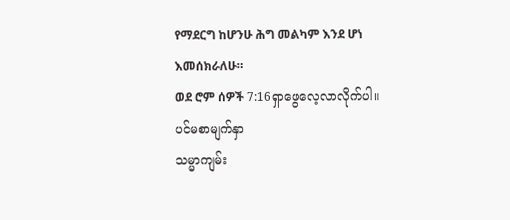የማደርግ ከሆንሁ ሕግ መልካም እንደ ሆነ እመሰክራለሁ።
ወደ ሮም ሰዎች 7:16ရှာဖွေလေ့လာလိုက်ပါ။
ပင်မစာမျက်နှာ
သမ္မာကျမ်း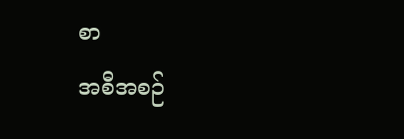စာ
အစီအစဉ်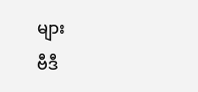များ
ဗီဒီ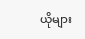ယိုများ